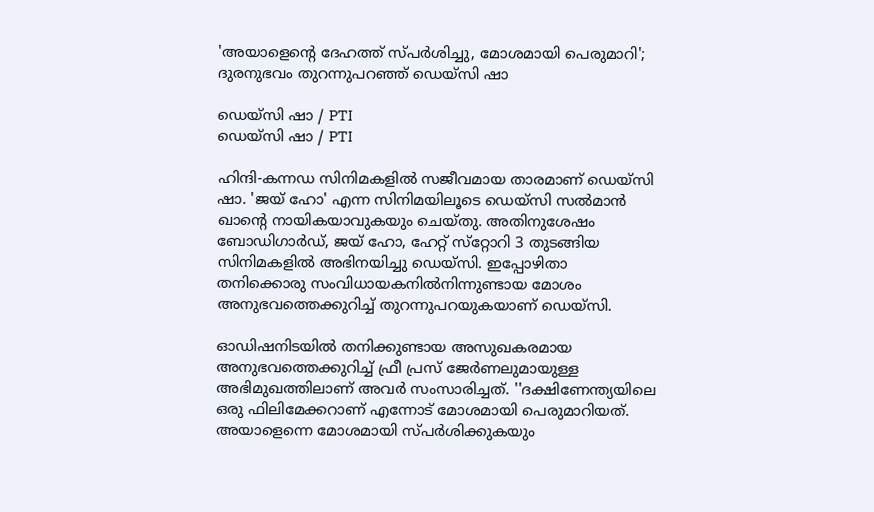'അയാളെന്റെ ദേഹത്ത് സ്പർശിച്ചു, മോശമായി പെരുമാറി'; ദുരനുഭവം തുറന്നുപറഞ്ഞ് ഡെയ്‌സി ഷാ

ഡെയ്‌സി ഷാ / PTI
ഡെയ്‌സി ഷാ / PTI

ഹിന്ദി-കന്നഡ സിനിമകളിൽ സജീവമായ താരമാണ് ഡെയ്‌സി ഷാ. 'ജയ് ഹോ' എന്ന സിനിമയിലൂടെ ഡെയ്‌സി സൽമാൻ ഖാന്റെ നായികയാവുകയും ചെയ്തു. അതിനുശേഷം ബോഡിഗാർഡ്, ജയ് ഹോ, ഹേറ്റ് സ്‌റ്റോറി 3 തുടങ്ങിയ സിനിമകളിൽ അഭിനയിച്ചു ഡെയ്‌സി. ഇപ്പോഴിതാ തനിക്കൊരു സംവിധായകനിൽനിന്നുണ്ടായ മോശം അനുഭവത്തെക്കുറിച്ച് തുറന്നുപറയുകയാണ് ഡെയ്‌സി.

ഓഡിഷനിടയിൽ തനിക്കുണ്ടായ അസുഖകരമായ അനുഭവത്തെക്കുറിച്ച് ഫ്രീ പ്രസ് ജേർണലുമായുള്ള അഭിമുഖത്തിലാണ് അവർ സംസാരിച്ചത്. ''ദക്ഷിണേന്ത്യയിലെ ഒരു ഫിലിമേക്കറാണ് എന്നോട് മോശമായി പെരുമാറിയത്. അയാളെന്നെ മോശമായി സ്പർശിക്കുകയും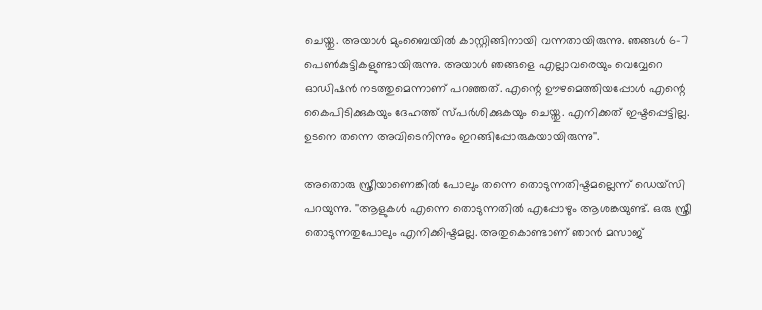ചെയ്തു. അയാൾ മുംബൈയിൽ കാസ്റ്റിങ്ങിനായി വന്നതായിരുന്നു. ഞങ്ങൾ 6-7 പെൺകുട്ടികളുണ്ടായിരുന്നു. അയാൾ ഞങ്ങളെ എല്ലാവരെയും വെവ്വേറെ ഓഡിഷൻ നടത്തുമെന്നാണ് പറഞ്ഞത്. എന്റെ ഊഴമെത്തിയപ്പോൾ എന്റെ കൈപിടിക്കുകയും ദേഹത്ത് സ്പർശിക്കുകയും ചെയ്തു. എനിക്കത് ഇഷ്ടപ്പെട്ടില്ല. ഉടനെ തന്നെ അവിടെനിന്നും ഇറങ്ങിപ്പോരുകയായിരുന്നു''.

അതൊരു സ്ത്രീയാണെങ്കിൽ പോലും തന്നെ തൊടുന്നതിഷ്ടമല്ലെന്ന് ഡെയ്‌സി പറയുന്നു. ''ആളുകൾ എന്നെ തൊടുന്നതിൽ എപ്പോഴും ആശങ്കയുണ്ട്. ഒരു സ്ത്രീ തൊടുന്നതുപോലും എനിക്കിഷ്ടമല്ല. അതുകൊണ്ടാണ് ഞാൻ മസാജ്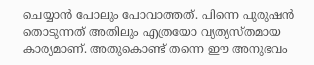ചെയ്യാൻ പോലും പോവാത്തത്. പിന്നെ പുരുഷൻ തൊടുന്നത് അതിലും എത്രയോ വ്യത്യസ്തമായ കാര്യമാണ്. അതുകൊണ്ട് തന്നെ ഈ അനുഭവം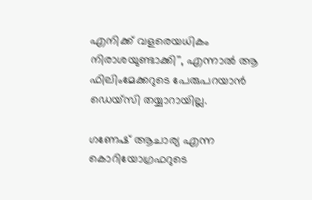എനിക്ക് വളരെയധികം നിരാശയുണ്ടാക്കി'', എന്നാൽ ആ ഫിലിംമേക്കറുടെ പേരുപറയാൻ ഡെയ്‌സി തയ്യാറായില്ല.

ഗണേഷ് ആചാര്യ എന്ന കൊറിയോഗ്രഫറുടെ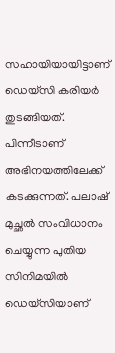സഹായിയായിട്ടാണ് ഡെയ്‌സി കരിയർ തുടങ്ങിയത്. പിന്നീടാണ് അഭിനയത്തിലേക്ക് കടക്കുന്നത്. പലാഷ് മുച്ഛൽ സംവിധാനം ചെയ്യുന്ന പുതിയ സിനിമയിൽ ഡെയ്‌സിയാണ്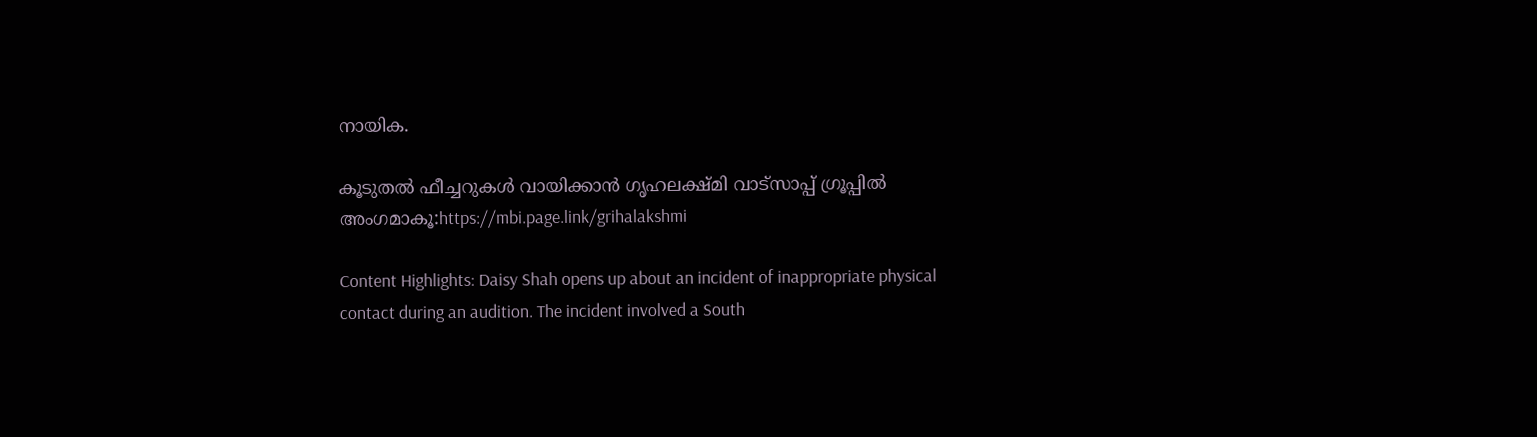നായിക.

കൂടുതൽ ഫീച്ചറുകൾ വായിക്കാൻ ഗൃഹലക്ഷ്മി വാട്സാപ്പ് ഗ്രൂപ്പിൽ അംഗമാകൂ:https://mbi.page.link/grihalakshmi

Content Highlights: Daisy Shah opens up about an incident of inappropriate physical contact during an audition. The incident involved a South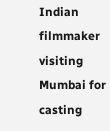Indian filmmaker visiting Mumbai for casting